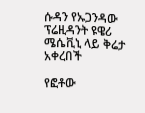ሱዳን የኡጋንዳው ፕሬዚዳንት ዩዌሪ ሜሴቪኒ ላይ ቅሬታ አቀረበች

የፎቶው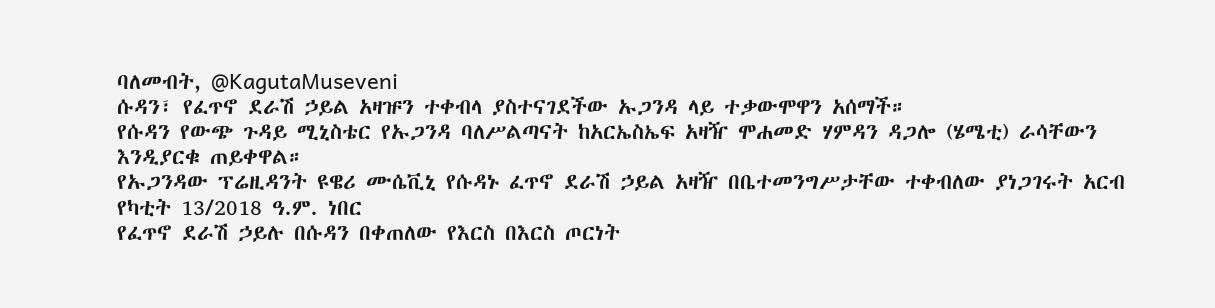ባለመብት, @KagutaMuseveni
ሱዳን፣ የፈጥኖ ደራሽ ኃይል አዛዡን ተቀብላ ያስተናገደችው ኡጋንዳ ላይ ተቃውሞዋን አሰማች።
የሱዳን የውጭ ጉዳይ ሚኒስቴር የኡጋንዳ ባለሥልጣናት ከአርኤስኤፍ አዛዥ ሞሐመድ ሃምዳን ዳጋሎ (ሄሜቲ) ራሳቸውን እንዲያርቁ ጠይቀዋል።
የኡጋንዳው ፕሬዚዳንት ዩዌሪ ሙሴቪኒ የሱዳኑ ፈጥኖ ደራሽ ኃይል አዛዥ በቤተመንግሥታቸው ተቀብለው ያነጋገሩት አርብ የካቲት 13/2018 ዓ.ም. ነበር
የፈጥኖ ደራሽ ኃይሉ በሱዳን በቀጠለው የእርስ በእርስ ጦርነት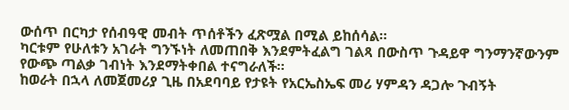ውሰጥ በርካታ የሰብዓዊ መብት ጥሰቶችን ፈጽሟል በሚል ይከሰሳል።
ካርቱም የሁለቱን አገራት ግንኙነት ለመጠበቅ እንደምትፈልግ ገልጻ በውስጥ ጉዳይዋ ግንማንኛውንም የውጭ ጣልቃ ገብነት እንደማትቀበል ተናግራለች።
ከወራት በኋላ ለመጀመሪያ ጊዜ በአደባባይ የታዩት የአርኤስኤፍ መሪ ሃምዳን ዳጋሎ ጉብኝት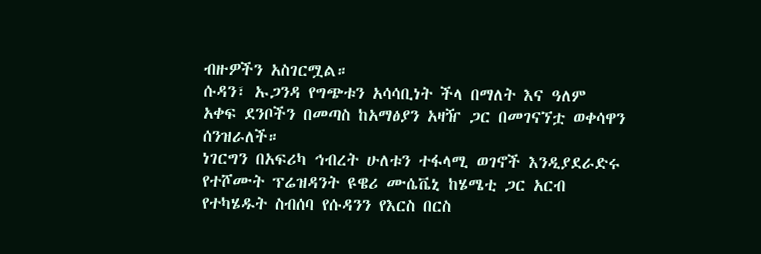ብዙዎችን አስገርሟል።
ሱዳን፣ ኡጋንዳ የግጭቱን አሳሳቢነት ችላ በማለት እና ዓለም አቀፍ ደንቦችን በመጣስ ከአማፅያን አዛዥ ጋር በመገናኘቷ ወቀሳዋን ሰንዝራለች።
ነገርግን በአፍሪካ ኅብረት ሁለቱን ተፋላሚ ወገኖች እንዲያደራድሩ የተሾሙት ፕሬዝዳንት ዩዌሪ ሙሴቬኒ ከሄሜቲ ጋር አርብ የተካሄዱት ስብሰባ የሱዳንን የእርስ በርስ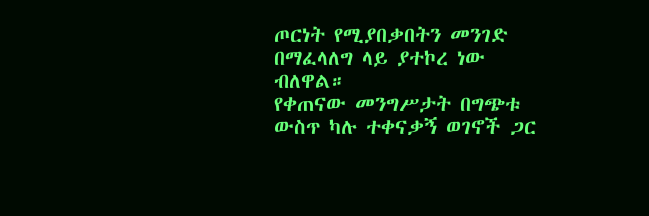ጦርነት የሚያበቃበትን መንገድ በማፈላለግ ላይ ያተኮረ ነው ብለዋል።
የቀጠናው መንግሥታት በግጭቱ ውስጥ ካሉ ተቀናቃኝ ወገኖች ጋር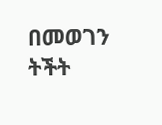በመወገን ትችት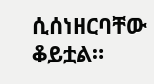ሲሰነዘርባቸው ቆይቷል።